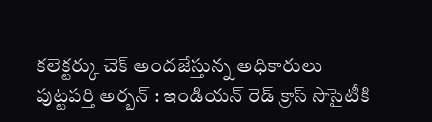కలెక్టర్కు చెక్ అందజేస్తున్న అధికారులు
పుట్టపర్తి అర్బన్ : ఇండియన్ రెడ్ క్రాస్ సొసైటీకి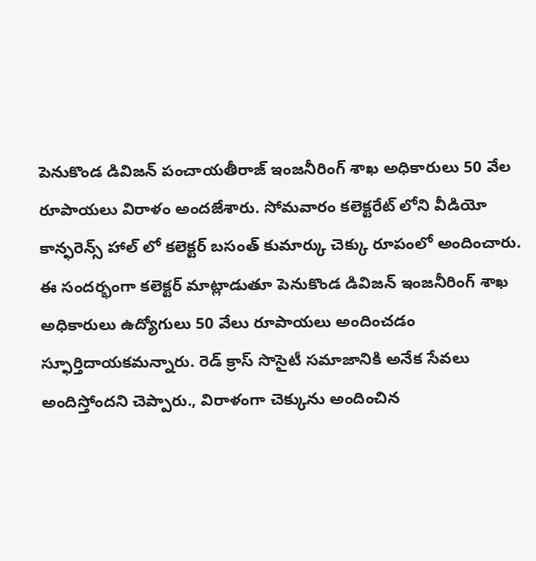పెనుకొండ డివిజన్ పంచాయతీరాజ్ ఇంజనీరింగ్ శాఖ అధికారులు 50 వేల రూపాయలు విరాళం అందజేశారు. సోమవారం కలెక్టరేట్ లోని వీడియో కాన్ఫరెన్స్ హాల్ లో కలెక్టర్ బసంత్ కుమార్కు చెక్కు రూపంలో అందించారు. ఈ సందర్భంగా కలెక్టర్ మాట్లాడుతూ పెనుకొండ డివిజన్ ఇంజనీరింగ్ శాఖ అధికారులు ఉద్యోగులు 50 వేలు రూపాయలు అందించడం స్ఫూర్తిదాయకమన్నారు. రెడ్ క్రాస్ సొసైటీ సమాజానికి అనేక సేవలు అందిస్తోందని చెప్పారు., విరాళంగా చెక్కును అందించిన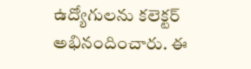ఉద్యోగులను కలెక్టర్ అభినందించారు. ఈ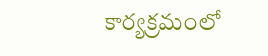కార్యక్రమంలో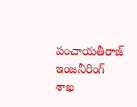పంచాయతీరాజ్ ఇంజనీరింగ్ శాఖ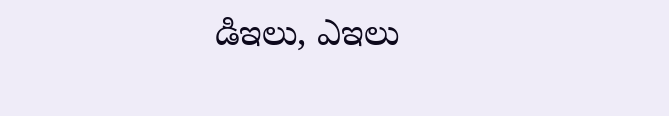డిఇలు, ఎఇలు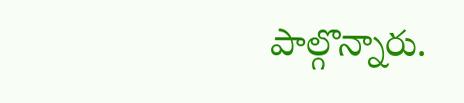పాల్గొన్నారు.